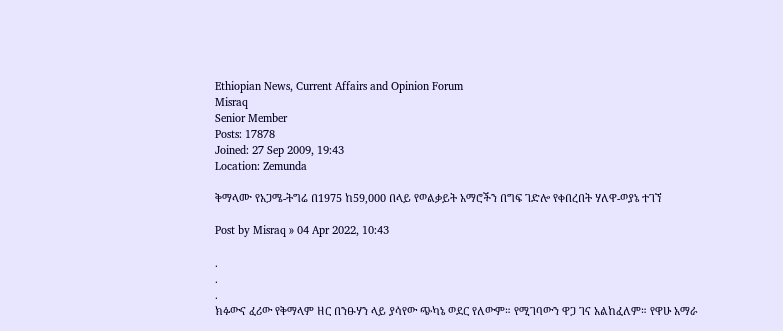Ethiopian News, Current Affairs and Opinion Forum
Misraq
Senior Member
Posts: 17878
Joined: 27 Sep 2009, 19:43
Location: Zemunda

ቅማላሙ የአጋሜ-ትግሬ በ1975 ከ59,000 በላይ የወልቃይት አማሮችን በግፍ ገድሎ የቀበረበት ሃለዋ-ወያኔ ተገኘ

Post by Misraq » 04 Apr 2022, 10:43

.
.
.
ክፉውና ፈሪው የቅማላም ዘር በንፁሃን ላይ ያሳየው ጭካኔ ወደር የለውም። የሚገባውን ዋጋ ገና አልከፈለም። የዋሁ አማራ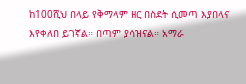ከ100ሺህ በላይ የቅማላም ዘር በስደት ሲመጣ እያበላና እየቀለበ ይገኛል። በጣም ያሳዝናል። አማራ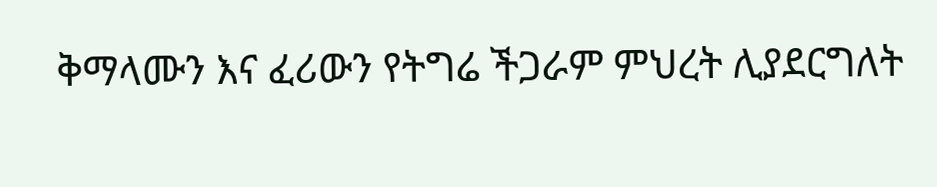ቅማላሙን እና ፈሪውን የትግሬ ችጋራም ምህረት ሊያደርግለት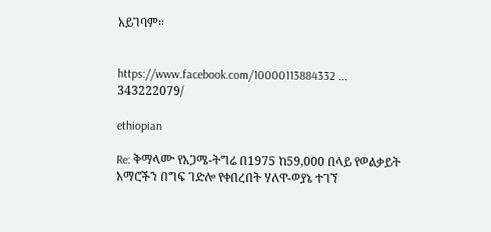አይገባም።


https://www.facebook.com/10000113884332 ... 343222079/

ethiopian

Re: ቅማላሙ የአጋሜ-ትግሬ በ1975 ከ59,000 በላይ የወልቃይት አማሮችን በግፍ ገድሎ የቀበረበት ሃለዋ-ወያኔ ተገኘ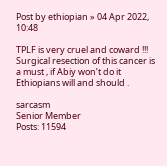Post by ethiopian » 04 Apr 2022, 10:48

TPLF is very cruel and coward !!! Surgical resection of this cancer is a must , if Abiy won’t do it Ethiopians will and should .

sarcasm
Senior Member
Posts: 11594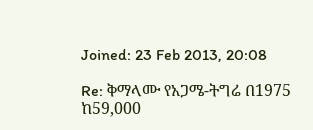Joined: 23 Feb 2013, 20:08

Re: ቅማላሙ የአጋሜ-ትግሬ በ1975 ከ59,000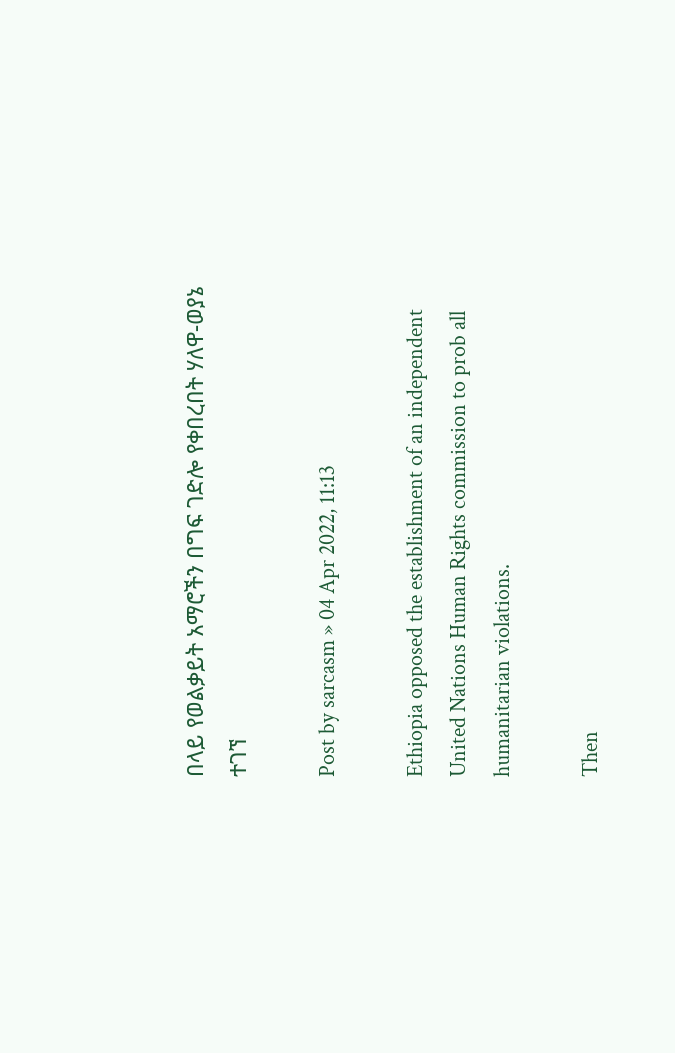በላይ የወልቃይት አማሮችን በግፍ ገድሎ የቀበረበት ሃለዋ-ወያኔ ተገኘ

Post by sarcasm » 04 Apr 2022, 11:13

Ethiopia opposed the establishment of an independent United Nations Human Rights commission to prob all humanitarian violations.

Then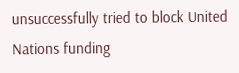unsuccessfully tried to block United Nations funding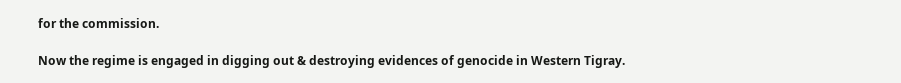for the commission.

Now the regime is engaged in digging out & destroying evidences of genocide in Western Tigray.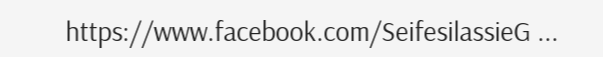https://www.facebook.com/SeifesilassieG ...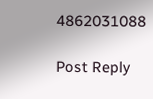4862031088

Post Reply